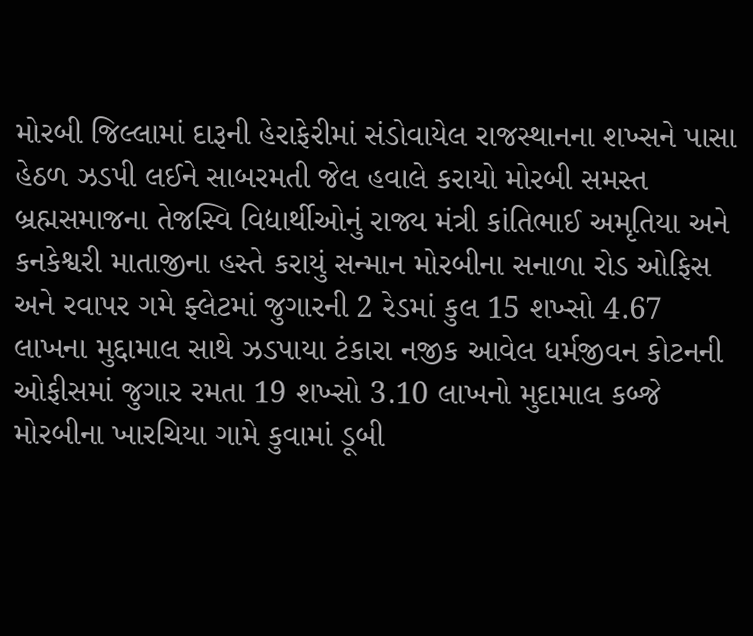મોરબી જિલ્લામાં દારૂની હેરાફેરીમાં સંડોવાયેલ રાજસ્થાનના શખ્સને પાસા હેઠળ ઝડપી લઈને સાબરમતી જેલ હવાલે કરાયો મોરબી સમસ્ત બ્રહ્મસમાજના તેજસ્વિ વિદ્યાર્થીઓનું રાજ્ય મંત્રી કાંતિભાઈ અમૃતિયા અને કનકેશ્વરી માતાજીના હસ્તે કરાયું સન્માન મોરબીના સનાળા રોડ ઓફિસ અને રવાપર ગમે ફ્લેટમાં જુગારની 2 રેડમાં કુલ 15 શખ્સો 4.67 લાખના મુદ્દામાલ સાથે ઝડપાયા ટંકારા નજીક આવેલ ધર્મજીવન કોટનની ઓફીસમાં જુગાર રમતા 19 શખ્સો 3.10 લાખનો મુદામાલ કબ્જે મોરબીના ખારચિયા ગામે કુવામાં ડૂબી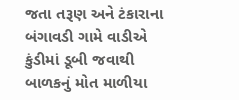જતા તરૂણ અને ટંકારાના બંગાવડી ગામે વાડીએ કુંડીમાં ડૂબી જવાથી બાળકનું મોત માળીયા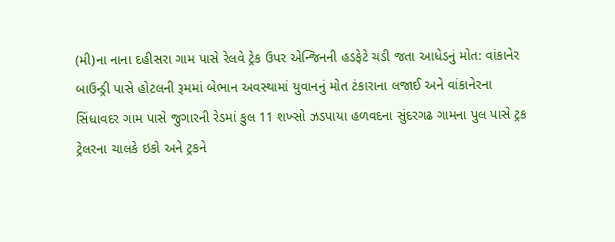(મી)ના નાના દહીસરા ગામ પાસે રેલવે ટ્રેક ઉપર એન્જિનની હડફેટે ચડી જતા આધેડનું મોત: વાંકાનેર બાઉન્ડ્રી પાસે હોટલની રૂમમાં બેભાન અવસ્થામાં યુવાનનું મોત ટંકારાના લજાઈ અને વાંકાનેરના સિંધાવદર ગામ પાસે જુગારની રેડમાં કુલ 11 શખ્સો ઝડપાયા હળવદના સુંદરગઢ ગામના પુલ પાસે ટ્રક ટ્રેલરના ચાલકે ઇકો અને ટ્રકને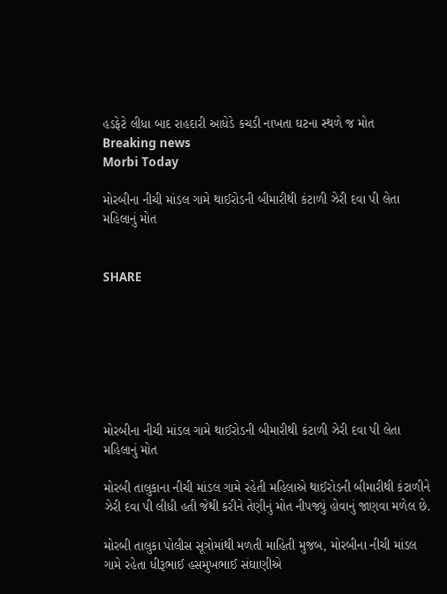હડફેટે લીધા બાદ રાહદારી આધેડે કચડી નાખતા ઘટના સ્થળે જ મોત
Breaking news
Morbi Today

મોરબીના નીચી માંડલ ગામે થાઈરોડની બીમારીથી કંટાળી ઝેરી દવા પી લેતા મહિલાનું મોત


SHARE







મોરબીના નીચી માંડલ ગામે થાઈરોડની બીમારીથી કંટાળી ઝેરી દવા પી લેતા મહિલાનું મોત

મોરબી તાલુકાના નીચી માંડલ ગામે રહેતી મહિલાએ થાઈરોડની બીમારીથી કંટાળીને ઝેરી દવા પી લીધી હતી જેથી કરીને તેણીનું મોત નીપજ્યું હોવાનું જાણવા મળેલ છે.

મોરબી તાલુકા પોલીસ સૂત્રોમાંથી મળતી માહિતી મુજબ, મોરબીના નીચી માંડલ ગામે રહેતા ધીરૂભાઈ હસમુખભાઈ સંઘાણીએ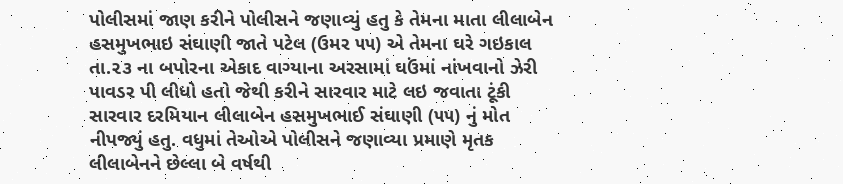પોલીસમાં જાણ કરીને પોલીસને જણાવ્યું હતુ કે તેમના માતા લીલાબેન હસમુખભાઇ સંઘાણી જાતે પટેલ (ઉમર ૫૫) એ તેમના ઘરે ગઇકાલ તા.૨૩ ના બપોરના એકાદ વાગ્યાના અરસામાં ઘઉંમાં નાંખવાનો ઝેરી પાવડર પી લીધો હતો જેથી કરીને સારવાર માટે લઇ જવાતા ટૂંકી સારવાર દરમિયાન લીલાબેન હસમુખભાઈ સંઘાણી (૫૫) નું મોત નીપજ્યું હતુ. વધુમાં તેઓએ પોલીસને જણાવ્યા પ્રમાણે મૃતક લીલાબેનને છેલ્લા બે વર્ષથી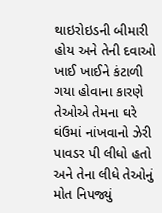થાઇરોઇડની બીમારી હોય અને તેની દવાઓ ખાઈ ખાઈને કંટાળી ગયા હોવાના કારણે તેઓએ તેમના ઘરે ઘંઉમાં નાંખવાનો ઝેરી પાવડર પી લીધો હતો અને તેના લીધે તેઓનું મોત નિપજ્યું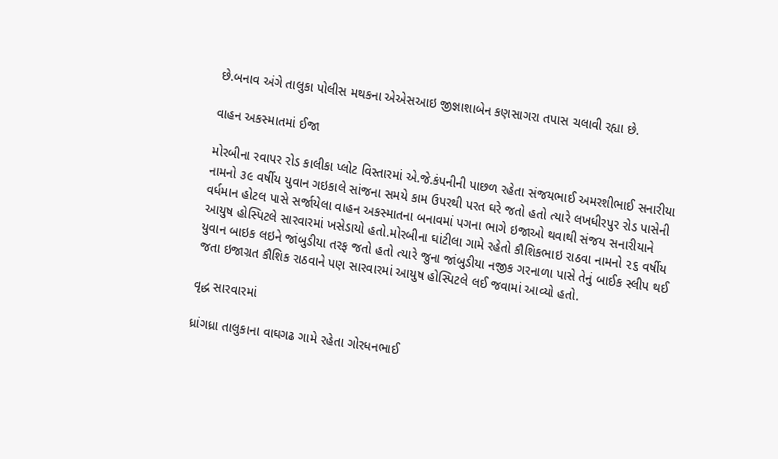છે.બનાવ અંગે તાલુકા પોલીસ મથકના એએસઆઇ જીજ્ઞાશાબેન કણસાગરા તપાસ ચલાવી રહ્યા છે.

વાહન અકસ્માતમાં ઈજા

મોરબીના રવાપર રોડ કાલીકા પ્લોટ વિસ્તારમાં એ.જે.કંપનીની પાછળ રહેતા સંજયભાઈ અમરશીભાઈ સનારીયા નામનો ૩૯ વર્ષીય યુવાન ગઇકાલે સાંજના સમયે કામ ઉપરથી પરત ઘરે જતો હતો ત્યારે લખધીરપુર રોડ પાસેની વર્ધમાન હોટલ પાસે સર્જાયેલા વાહન અકસ્માતના બનાવમાં પગના ભાગે ઇજાઓ થવાથી સંજય સનારીયાને આયુષ હોસ્પિટલે સારવારમાં ખસેડાયો હતો.મોરબીના ઘાંટીલા ગામે રહેતો કૌશિકભાઇ રાઠવા નામનો ૨૬ વર્ષીય યુવાન બાઇક લઇને જાંબુડીયા તરફ જતો હતો ત્યારે જુના જાંબુડીયા નજીક ગરનાળા પાસે તેનું બાઈક સ્લીપ થઈ જતા ઇજાગ્રત કૌશિક રાઠવાને પણ સારવારમાં આયુષ હોસ્પિટલે લઈ જવામાં આવ્યો હતો.

વૃદ્ધ સારવારમાં

ધ્રાંગધ્રા તાલુકાના વાઘગઢ ગામે રહેતા ગોરધનભાઈ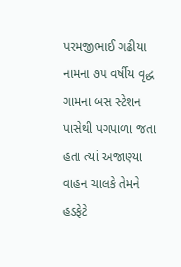પરમજીભાઈ ગઢીયા નામના ૭૫ વર્ષીય વૃદ્ધ ગામના બસ સ્ટેશન પાસેથી પગપાળા જતા હતા ત્યાં અજાણ્યા વાહન ચાલકે તેમને હડફેટે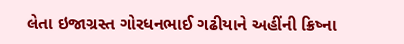લેતા ઇજાગ્રસ્ત ગોરધનભાઈ ગઢીયાને અહીંની ક્રિષ્ના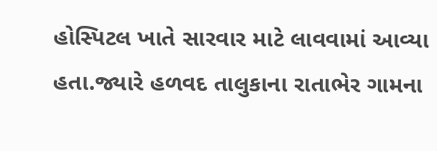હોસ્પિટલ ખાતે સારવાર માટે લાવવામાં આવ્યા હતા.જ્યારે હળવદ તાલુકાના રાતાભેર ગામના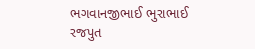ભગવાનજીભાઈ ભુરાભાઈ રજપુત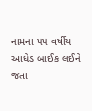નામના ૫૫ વર્ષીય આધેડ બાઈક લઈને જતા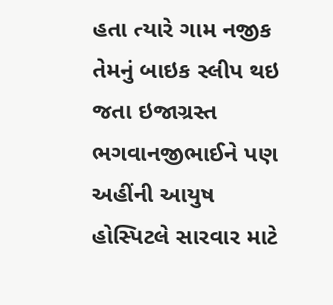હતા ત્યારે ગામ નજીક તેમનું બાઇક સ્લીપ થઇ જતા ઇજાગ્રસ્ત ભગવાનજીભાઈને પણ અહીંની આયુષ હોસ્પિટલે સારવાર માટે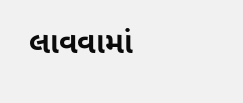લાવવામાં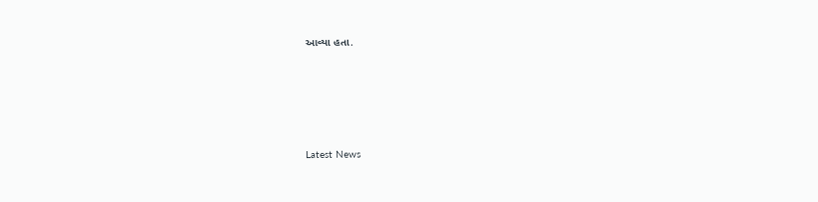આવ્યા હતા.






Latest News